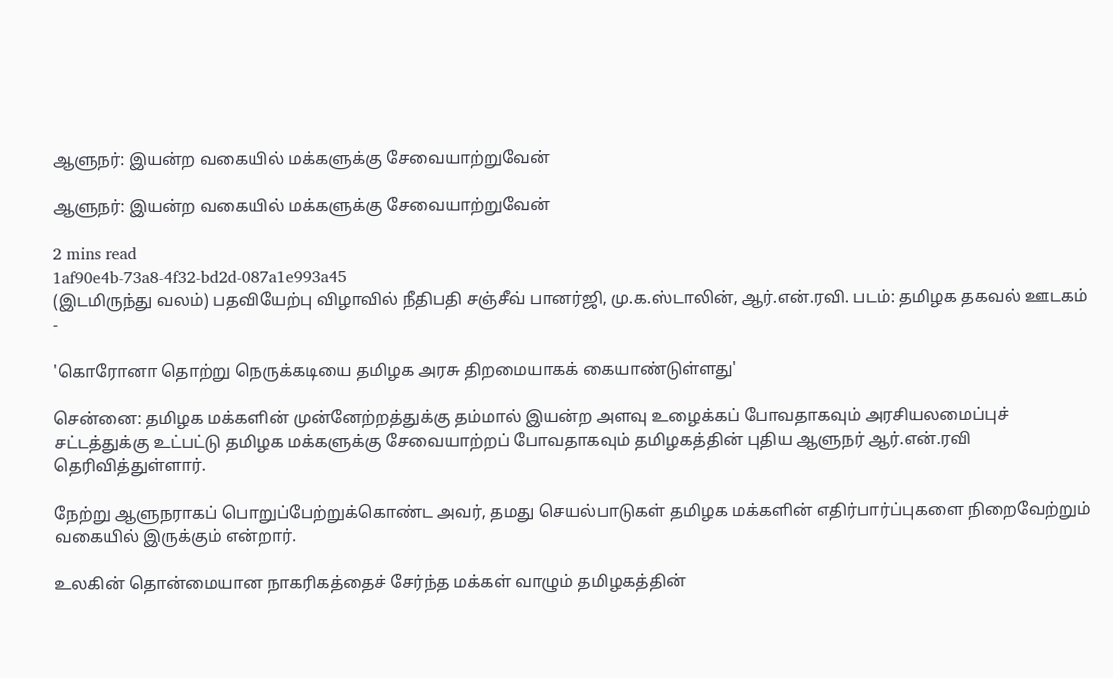ஆளுநர்: இயன்ற வகையில் மக்களுக்கு சேவையாற்றுவேன்

ஆளுநர்: இயன்ற வகையில் மக்களுக்கு சேவையாற்றுவேன்

2 mins read
1af90e4b-73a8-4f32-bd2d-087a1e993a45
(இடமிருந்து வலம்) பதவியேற்பு விழாவில் நீதிபதி சஞ்சீவ் பானர்ஜி, மு.க.ஸ்டாலின், ஆர்.என்.ரவி. படம்: தமிழக தகவல் ஊடகம் -

'கொரோனா தொற்று நெருக்கடியை தமிழக அரசு திறமையாகக் கையாண்டுள்ளது'

சென்னை: தமிழக மக்களின் முன்னேற்றத்துக்கு தம்மால் இயன்ற அளவு உழைக்கப் போவதாகவும் அரசியலமைப்புச் சட்டத்துக்கு உட்பட்டு தமிழக மக்களுக்கு சேவையாற்றப் போவதாகவும் தமிழகத்தின் புதிய ஆளுநர் ஆர்.என்.ரவி தெரிவித்துள்ளார்.

நேற்று ஆளுநராகப் பொறுப்பேற்றுக்கொண்ட அவர், தமது செயல்பாடுகள் தமிழக மக்களின் எதிர்பார்ப்புகளை நிறைவேற்றும் வகையில் இருக்கும் என்றார்.

உலகின் தொன்மையான நாகரிகத்தைச் சேர்ந்த மக்கள் வாழும் தமிழகத்தின்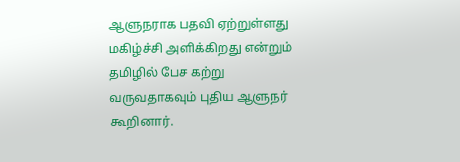ஆளுநராக பதவி ஏற்றுள்ளது மகிழ்ச்சி அளிக்கிறது என்றும் தமிழில் பேச கற்று வருவதாகவும் புதிய ஆளுநர் கூறினார்.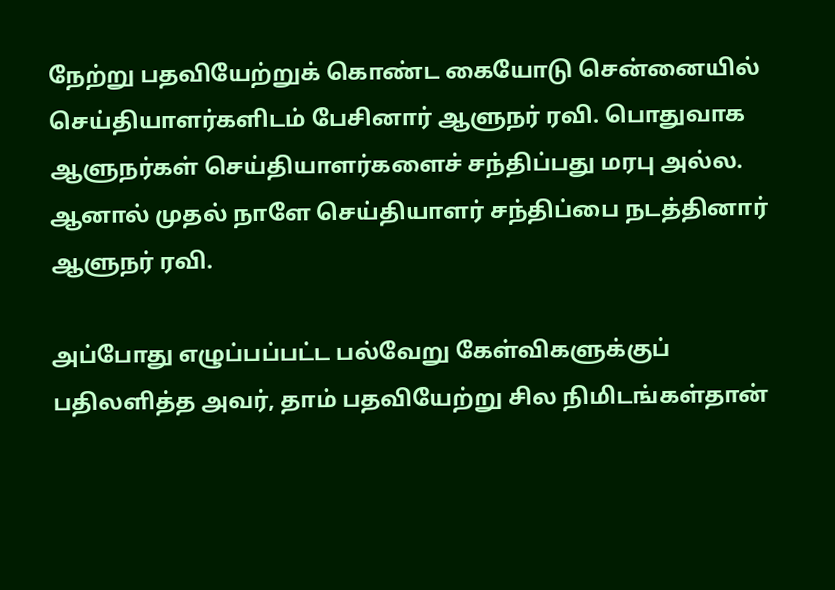நேற்று பதவியேற்றுக் கொண்ட கையோடு சென்னையில் செய்தியாளர்களிடம் பேசினார் ஆளுநர் ரவி. பொதுவாக ஆளுநர்கள் செய்தியாளர்களைச் சந்திப்பது மரபு அல்ல. ஆனால் முதல் நாளே செய்தியாளர் சந்திப்பை நடத்தினார் ஆளுநர் ரவி.

அப்போது எழுப்பப்பட்ட பல்வேறு கேள்விகளுக்குப் பதிலளித்த அவர், தாம் பதவியேற்று சில நிமிடங்கள்தான்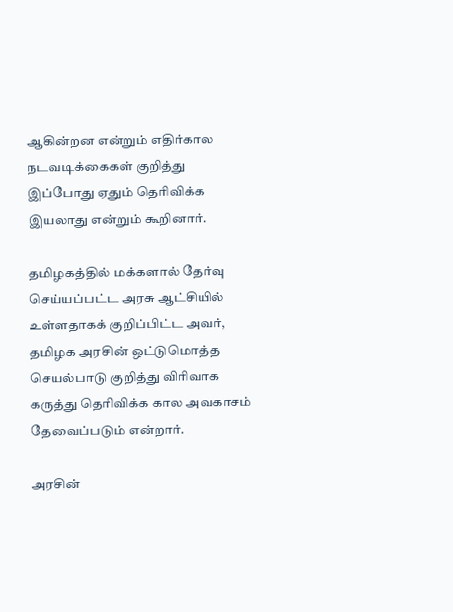ஆகின்றன என்றும் எதிர்கால நடவடிக்கைகள் குறித்து இப்போது ஏதும் தெரிவிக்க இயலாது என்றும் கூறினார்.

தமிழகத்தில் மக்களால் தேர்வு செய்யப்பட்ட அரசு ஆட்சியில் உள்ளதாகக் குறிப்பிட்ட அவர், தமிழக அரசின் ஒட்டுமொத்த செயல்பாடு குறித்து விரிவாக கருத்து தெரிவிக்க கால அவகாசம் தேவைப்படும் என்றார்.

அரசின்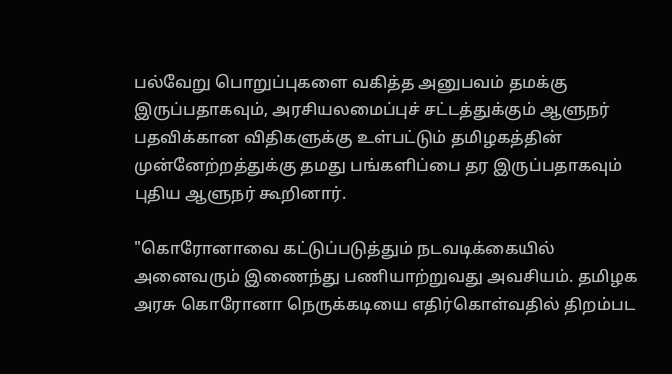பல்வேறு பொறுப்புகளை வகித்த அனுபவம் தமக்கு இருப்பதாகவும், அரசியலமைப்புச் சட்டத்துக்கும் ஆளுநர் பதவிக்கான விதிகளுக்கு உள்பட்டும் தமிழகத்தின் முன்னேற்றத்துக்கு தமது பங்களிப்பை தர இருப்பதாகவும் புதிய ஆளுநர் கூறினார்.

"கொரோனாவை கட்டுப்படுத்தும் நடவடிக்கையில் அனைவரும் இணைந்து பணியாற்றுவது அவசியம். தமிழக அரசு கொரோனா நெருக்கடியை எதிர்கொள்வதில் திறம்பட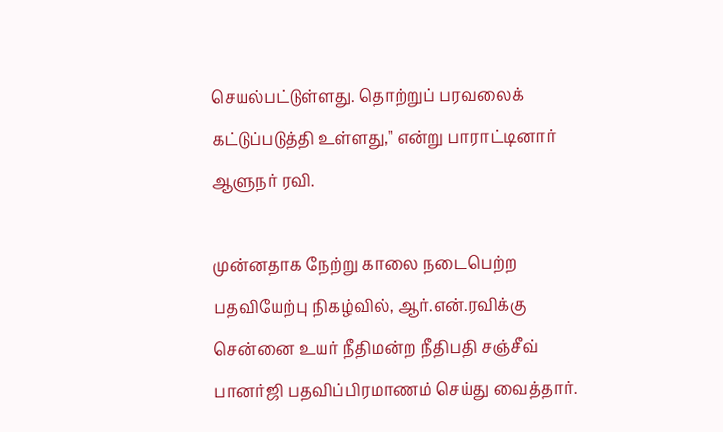செயல்பட்டுள்ளது. தொற்றுப் பரவலைக் கட்டுப்படுத்தி உள்ளது," என்று பாராட்டினார் ஆளுநர் ரவி.

முன்னதாக நேற்று காலை நடைபெற்ற பதவியேற்பு நிகழ்வில், ஆர்.என்.ரவிக்கு சென்னை உயர் நீதிமன்ற நீதிபதி சஞ்சீவ் பானர்ஜி பதவிப்பிரமாணம் செய்து வைத்தார்.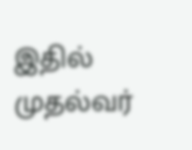இதில் முதல்வர்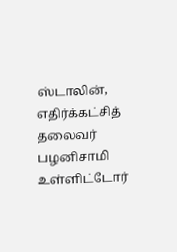ஸ்டாலின், எதிர்க்கட்சித் தலைவர் பழனிசாமி உள்ளிட்டோர்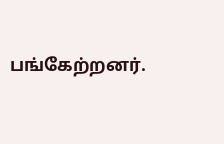பங்கேற்றனர்.